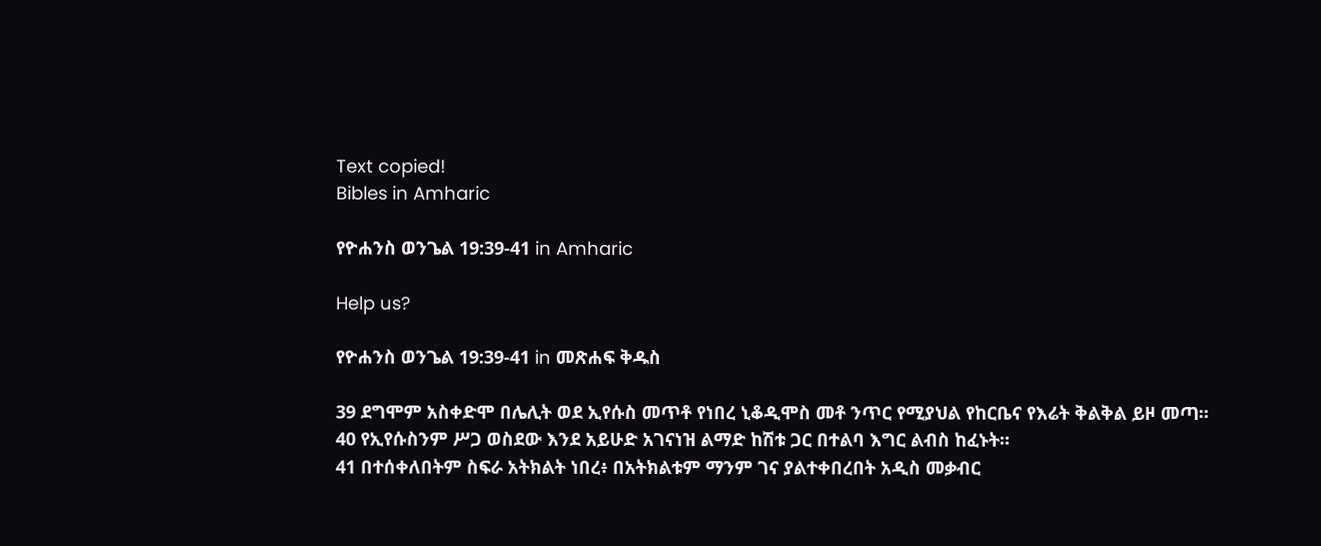Text copied!
Bibles in Amharic

የዮሐንስ ወንጌል 19:39-41 in Amharic

Help us?

የዮሐንስ ወንጌል 19:39-41 in መጽሐፍ ቅዱስ

39 ደግሞም አስቀድሞ በሌሊት ወደ ኢየሱስ መጥቶ የነበረ ኒቆዲሞስ መቶ ንጥር የሚያህል የከርቤና የእሬት ቅልቅል ይዞ መጣ።
40 የኢየሱስንም ሥጋ ወስደው እንደ አይሁድ አገናነዝ ልማድ ከሽቱ ጋር በተልባ እግር ልብስ ከፈኑት።
41 በተሰቀለበትም ስፍራ አትክልት ነበረ፥ በአትክልቱም ማንም ገና ያልተቀበረበት አዲስ መቃብር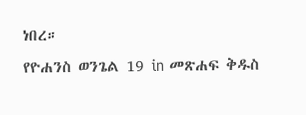ነበረ።
የዮሐንስ ወንጌል 19 in መጽሐፍ ቅዱስ